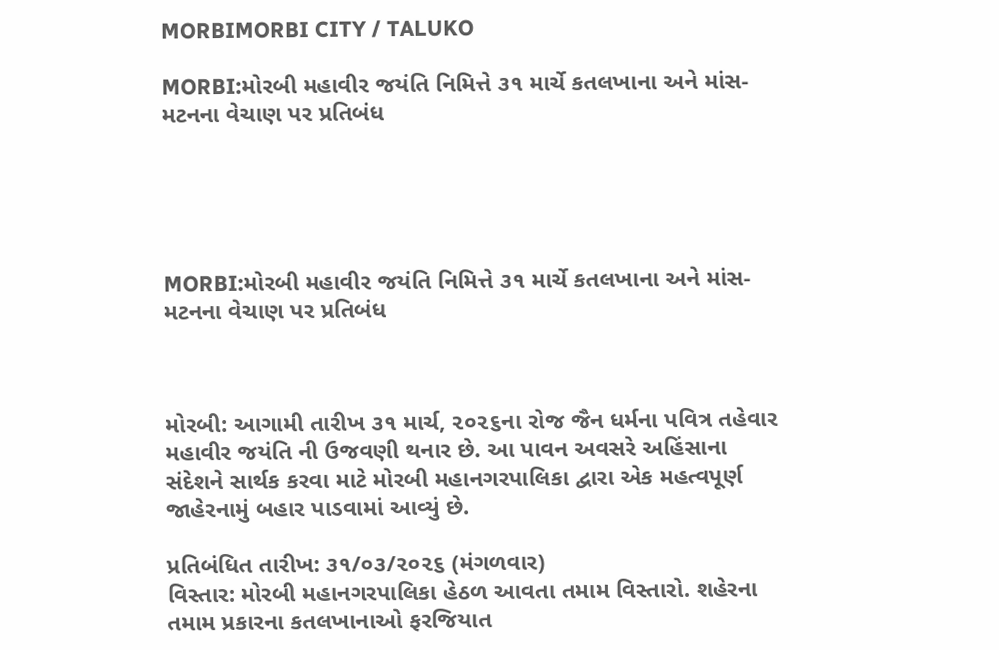MORBIMORBI CITY / TALUKO

MORBI:મોરબી મહાવીર જયંતિ નિમિત્તે ૩૧ માર્ચે કતલખાના અને માંસ-મટનના વેચાણ પર પ્રતિબંધ





MORBI:મોરબી મહાવીર જયંતિ નિમિત્તે ૩૧ માર્ચે કતલખાના અને માંસ-મટનના વેચાણ પર પ્રતિબંધ



મોરબી: આગામી તારીખ ૩૧ માર્ચ, ૨૦૨૬ના રોજ જૈન ધર્મના પવિત્ર તહેવાર મહાવીર જયંતિ ની ઉજવણી થનાર છે. આ પાવન અવસરે અહિંસાના સંદેશને સાર્થક કરવા માટે મોરબી મહાનગરપાલિકા દ્વારા એક મહત્વપૂર્ણ જાહેરનામું બહાર પાડવામાં આવ્યું છે.

પ્રતિબંધિત તારીખ: ૩૧/૦૩/૨૦૨૬ (મંગળવાર)
વિસ્તાર: મોરબી મહાનગરપાલિકા હેઠળ આવતા તમામ વિસ્તારો. શહેરના તમામ પ્રકારના કતલખાનાઓ ફરજિયાત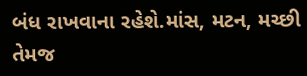બંધ રાખવાના રહેશે.માંસ, મટન, મચ્છી તેમજ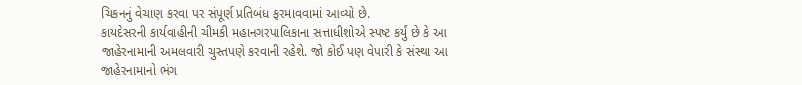ચિકનનું વેચાણ કરવા પર સંપૂર્ણ પ્રતિબંધ ફરમાવવામાં આવ્યો છે.
કાયદેસરની કાર્યવાહીની ચીમકી મહાનગરપાલિકાના સત્તાધીશોએ સ્પષ્ટ કર્યું છે કે આ જાહેરનામાની અમલવારી ચુસ્તપણે કરવાની રહેશે. જો કોઈ પણ વેપારી કે સંસ્થા આ જાહેરનામાનો ભંગ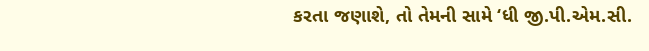કરતા જણાશે, તો તેમની સામે ‘ધી જી.પી.એમ.સી.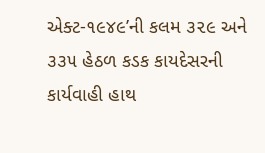એક્ટ-૧૯૪૯’ની કલમ ૩૨૯ અને ૩૩૫ હેઠળ કડક કાયદેસરની કાર્યવાહી હાથ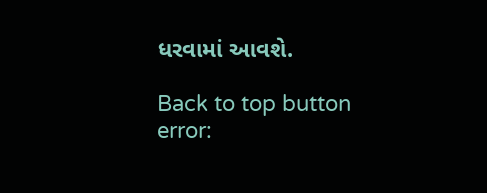ધરવામાં આવશે.

Back to top button
error: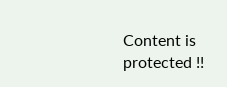Content is protected !!